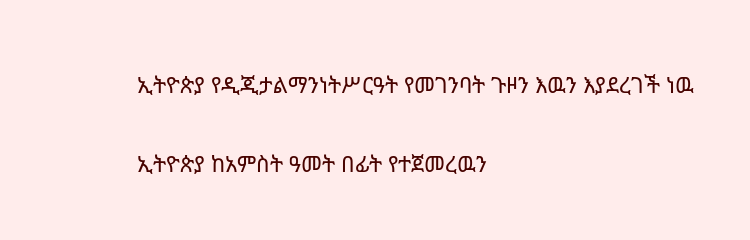ኢትዮጵያ የዲጂታልማንነትሥርዓት የመገንባት ጉዞን እዉን እያደረገች ነዉ

ኢትዮጵያ ከአምስት ዓመት በፊት የተጀመረዉን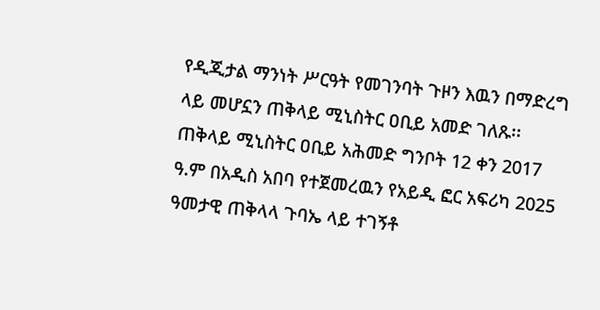የዲጂታል ማንነት ሥርዓት የመገንባት ጉዞን እዉን በማድረግ ላይ መሆኗን ጠቅላይ ሚኒስትር ዐቢይ አመድ ገለጹ፡፡
ጠቅላይ ሚኒስትር ዐቢይ አሕመድ ግንቦት 12 ቀን 2017 ዓ.ም በአዲስ አበባ የተጀመረዉን የአይዲ ፎር አፍሪካ 2025 ዓመታዊ ጠቅላላ ጉባኤ ላይ ተገኝቶ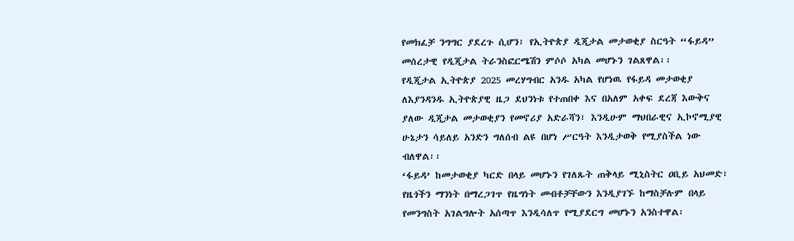የመክፈቻ ንግግር ያደረጉ ሲሆን፣ የኢትዮጵያ ዲጂታል መታወቂያ ስርዓት “ፋይዳ” መሰረታዊ የዲጂታል ትራንስፎርሜሽን ምሶሶ አካል መሆኑን ገልጸዋል፡፡
የዲጂታል ኢትዮጵያ 2025 መረሃግብር አንዱ አካል የሆነዉ የፋይዳ መታወቂያ ለእያንዳንዱ ኢትዮጵያዊ ዜጋ ደህንነቱ የተጠበቀ እና በአለም አቀፍ ደረጃ እውቅና ያለው ዲጂታል መታወቂያን የመኖሪያ አድራሻን፣ እንዲሁም ማህበራዊና ኢኮኖሚያዊ ሁኔታን ሳይለይ አንድን ግለሰብ ልዩ በሆነ ሥርዓት እንዲታወቅ የሚያስችል ነው ብለዋል፡፡
‘ፋይዳ’ ከመታወቂያ ካርድ በላይ መሆኑን የገለጹት ጠቅላይ ሚኒስትር ዐቢይ አህመድ፣ የዜጎችን ማንነት በማረጋገጥ የዜግነት መብቶቻቸውን እንዲያገኙ ከማስቻሉም በላይ የመንግስት አገልግሎት አሰጣጥ እንዲሳለጥ የሚያደርግ መሆኑን አንስተዋል፡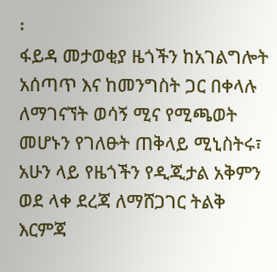፡
ፋይዳ መታወቂያ ዜጎችን ከአገልግሎት አሰጣጥ እና ከመንግስት ጋር በቀላሉ ለማገናኘት ወሳኝ ሚና የሚጫወት መሆኑን የገለፁት ጠቅላይ ሚኒስትሩ፣ አሁን ላይ የዜጎችን የዲጂታል አቅምን ወደ ላቀ ደረጃ ለማሸጋገር ትልቅ እርምጃ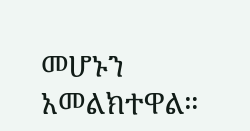መሆኑን አመልክተዋል።